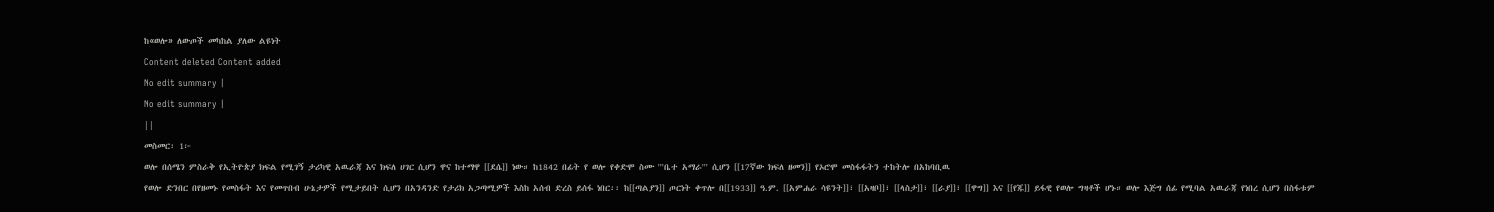ከ«ወሎ» ለውጦች መካከል ያለው ልዩነት
Content deleted Content added
No edit summary |
No edit summary |
||
መስመር፡ 1፦
ወሎ በሰሜን ምስራቅ የኢትዮጵያ ክፍል የሚገኝ ታሪካዊ አዉራጃ እና ክፍለ ሀገር ሲሆን ዋና ከተማዋ [[ደሴ]] ነው። ከ1842 በፊት የ ወሎ የቀድሞ ስሙ '''ቤተ አማራ''' ሲሆን [[17ኛው ክፍለ ዘመን]] የኦሮሞ መስፋፋትን ተከትሎ በአከባቢዉ
የወሎ ድንበር በየዘመኑ የመስፋት እና የመጥበብ ሁኔታዎች የሚታይበት ሲሆን በአንዳንድ የታሪክ አጋጣሚዎች እስከ አሰብ ድረስ ይሰፋ ነበር፡፡ ከ[[ጣልያን]] ጦርነት ቀጥሎ በ[[1933]] ዓ.ም. [[አምሐራ ሳዩንት]]፣ [[አዛቦ]]፣ [[ላስታ]]፣ [[ራያ]]፣ [[ዋግ]] እና [[የጁ]] ይፋዊ የወሎ ግዛቶች ሆኑ። ወሎ እጅግ ሰፊ የሚባል አዉራጃ የነበረ ሲሆን በስፋቱም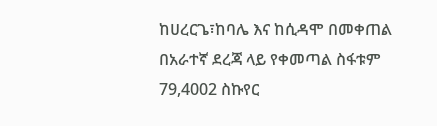ከሀረርጌ፣ከባሌ እና ከሲዳሞ በመቀጠል በአራተኛ ደረጃ ላይ የቀመጣል ስፋቱም 79,4002 ስኩየር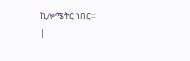ኪሎሜትር ነበር፡፡
|